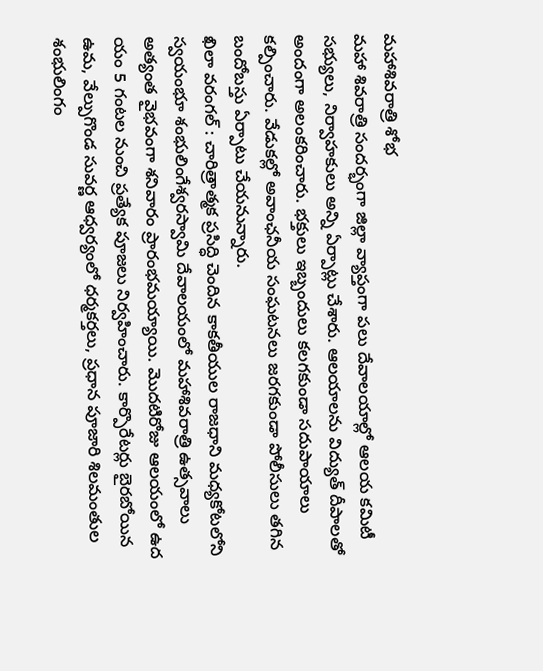మహాశివరాత్రి శోభ
మహా శివరాత్రి సందర్భంగా జిల్లా వ్యాప్తంగా పలు దేవాలయాల్లో ఆలయ కమిటీ సభ్యులు, నిర్వాహకులు అన్ని ఏర్పాట్లు చేశారు. ఆలయాలను విద్యుత్ దీపాలతో అందంగా అలంకరించారు. భక్తులు ఇబ్బందులు కలగకుండా సదుపాయాలు కల్పించారు. వేడుకల్లో అవాంఛనీయ సంఘటనలు జరగకుండా పోలీసులు తగిన బందోబస్తు ఏర్పాటు చేయనున్నారు.
ఖిలా వరంగల్ : చారిత్రాత్మక ప్రసిద్ధి చెందిన కాకతీయుల రాజధాని మధ్యకోటలోని స్వయంభూ శంభులింగేశ్వరస్వామి దేవాలయంలో మహాశివరాత్రి ఉత్సవాలు అత్యంత వైభవంగా శనివారం ప్రారంభమయ్యాయి. మొదటిరోజు ఆలయంలో ఉద యం 5 గంటల నుంచి ప్రత్యేక పూజలు నిర్వహించారు. కార్పొరేటర్లు బైరబోయిన ఉమ, వేల్పుగొండ సువర్ణ ఆధ్వర్యంలో ధర్మకర్తలు, ప్రధాన పూజారి శిలమంతుల శంభులింగం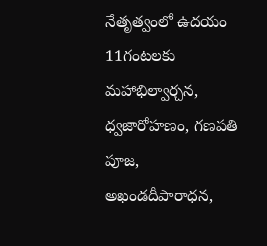నేతృత్వంలో ఉదయం 11గంటలకు మహాభిల్వార్చన, ధ్వజారోహణం, గణపతి పూజ, అఖండదీపారాధన,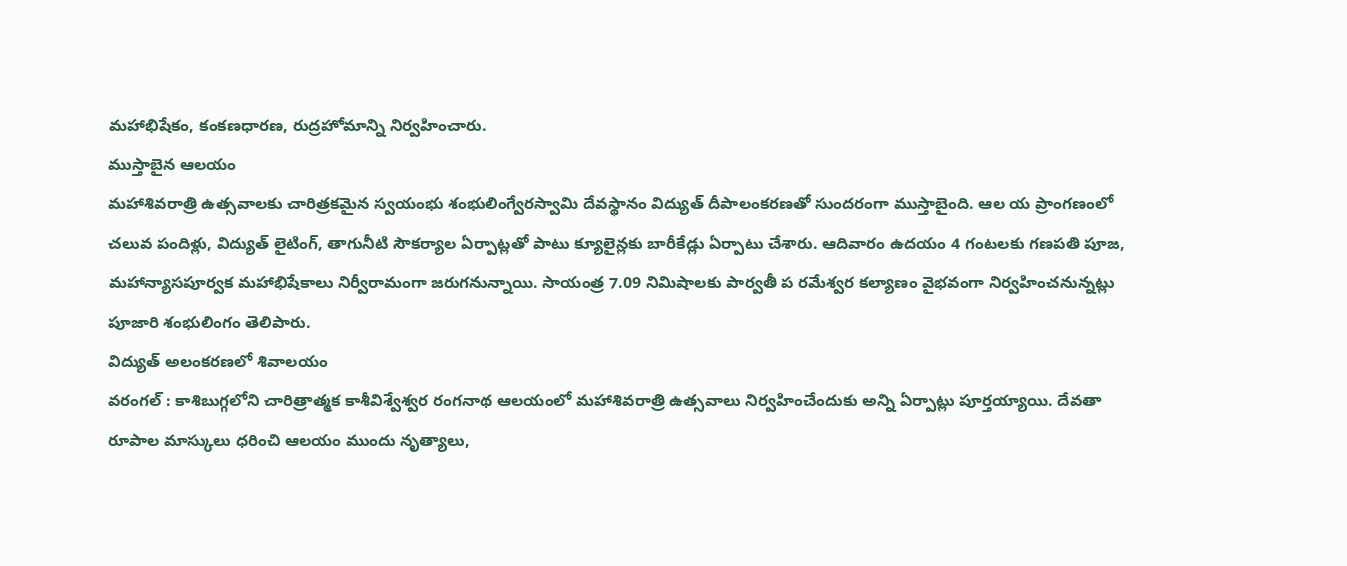మహాభిషేకం, కంకణధారణ, రుద్రహోమాన్ని నిర్వహించారు.
ముస్తాబైన ఆలయం
మహాశివరాత్రి ఉత్సవాలకు చారిత్రకమైన స్వయంభు శంభులింగ్వేరస్వామి దేవస్థానం విద్యుత్ దీపాలంకరణతో సుందరంగా ముస్తాబైంది. ఆల య ప్రాంగణంలో చలువ పందిళ్లు, విద్యుత్ లైటింగ్, తాగునీటి సౌకర్యాల ఏర్పాట్లతో పాటు క్యూలైన్లకు బారీకేడ్లు ఏర్పాటు చేశారు. ఆదివారం ఉదయం 4 గంటలకు గణపతి పూజ, మహాన్యాసపూర్వక మహాభిషేకాలు నిర్వీరామంగా జరుగనున్నాయి. సాయంత్ర 7.09 నిమిషాలకు పార్వతీ ప రమేశ్వర కల్యాణం వైభవంగా నిర్వహించనున్నట్లు పూజారి శంభులింగం తెలిపారు.
విద్యుత్ అలంకరణలో శివాలయం
వరంగల్ : కాశిబుగ్గలోని చారిత్రాత్మక కాశీవిశ్వేశ్వర రంగనాథ ఆలయంలో మహాశివరాత్రి ఉత్సవాలు నిర్వహించేందుకు అన్ని ఏర్పాట్లు పూర్తయ్యాయి. దేవతా రూపాల మాస్కులు ధరించి ఆలయం ముందు నృత్యాలు,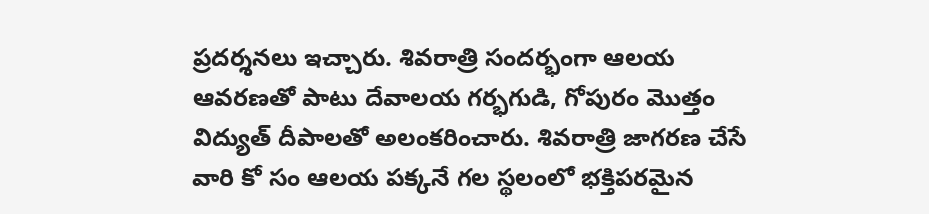ప్రదర్శనలు ఇచ్చారు. శివరాత్రి సందర్భంగా ఆలయ ఆవరణతో పాటు దేవాలయ గర్భగుడి, గోపురం మొత్తం విద్యుత్ దీపాలతో అలంకరించారు. శివరాత్రి జాగరణ చేసే వారి కో సం ఆలయ పక్కనే గల స్థలంలో భక్తిపరమైన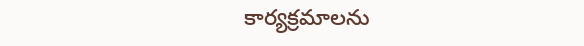కార్యక్రమాలను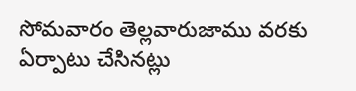సోమవారం తెల్లవారుజాము వరకు ఏర్పాటు చేసినట్లు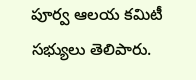పూర్వ ఆలయ కమిటీ సభ్యులు తెలిపారు.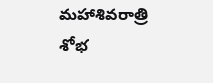మహాశివరాత్రి శోభ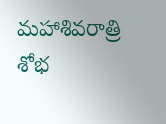మహాశివరాత్రి శోభ